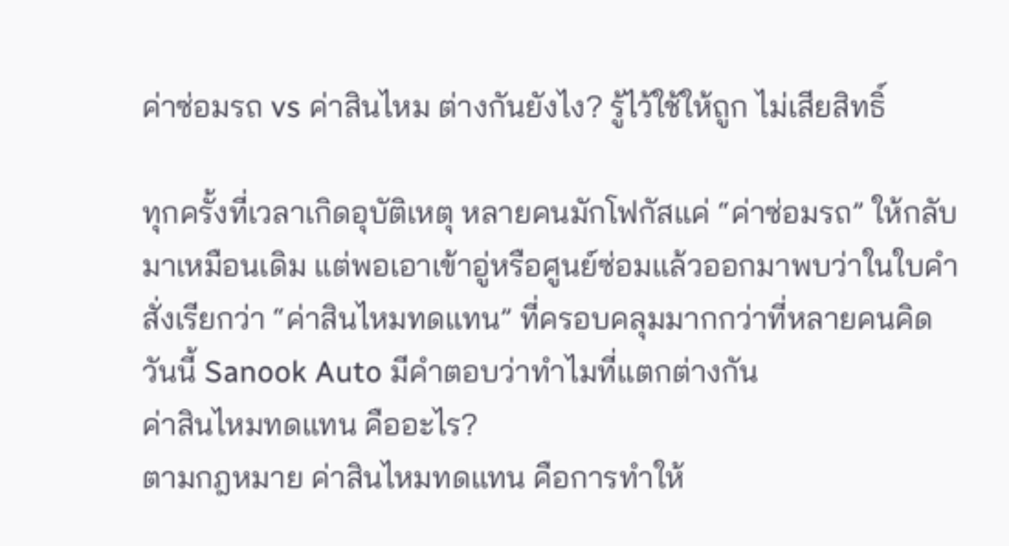ค่าซ่อมรถ vs ค่าสินไหม ต่างกันยังไง? รู้ไว้ใช้ให้ถูก ไม่เสียสิทธิ์

ทุกครั้งที่เวลาเกิดอุบัติเหตุ หลายคนมักโฟกัสแค่ “ค่าซ่อมรถ” ให้กลับมาเหมือนเดิม แต่พอเอาเข้าอู่หรือศูนย์ซ่อมแล้วออกมาพบว่าในใบคำสั่งเรียกว่า “ค่าสินไหมทดแทน” ที่ครอบคลุมมากกว่าที่หลายคนคิด
วันนี้ Sanook Auto มีคำตอบว่าทำไมที่แตกต่างกัน
ค่าสินไหมทดแทน คืออะไร?
ตามกฎหมาย ค่าสินไหมทดแทน คือการทำให้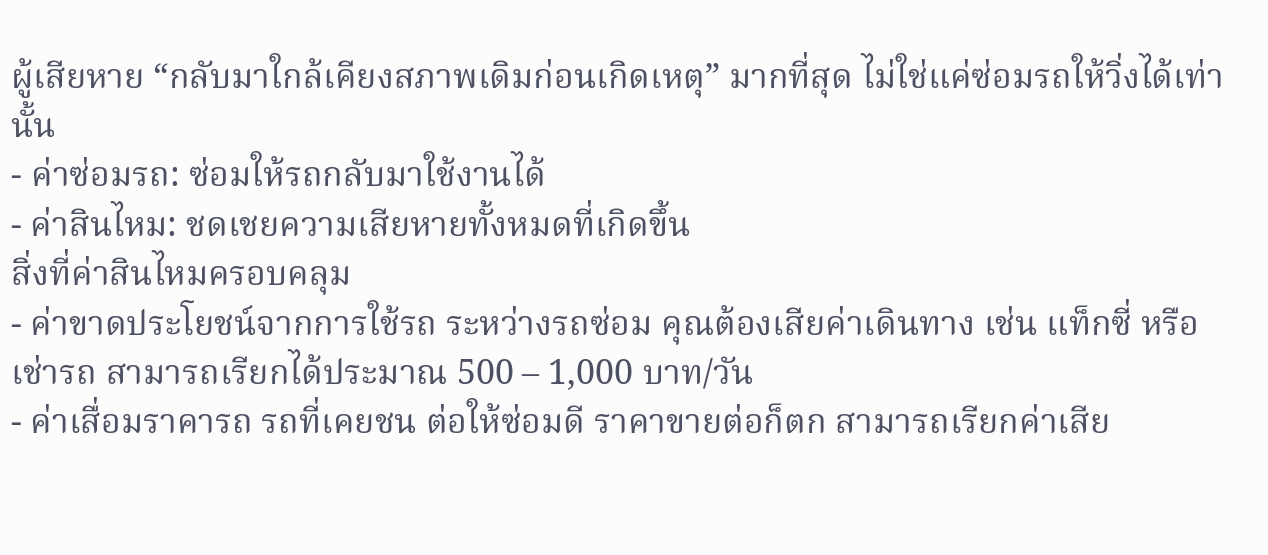ผู้เสียหาย “กลับมาใกล้เคียงสภาพเดิมก่อนเกิดเหตุ” มากที่สุด ไม่ใช่แค่ซ่อมรถให้วิ่งได้เท่านั้น
- ค่าซ่อมรถ: ซ่อมให้รถกลับมาใช้งานได้
- ค่าสินไหม: ชดเชยความเสียหายทั้งหมดที่เกิดขึ้น
สิ่งที่ค่าสินไหมครอบคลุม
- ค่าขาดประโยชน์จากการใช้รถ ระหว่างรถซ่อม คุณต้องเสียค่าเดินทาง เช่น แท็กซี่ หรือเช่ารถ สามารถเรียกได้ประมาณ 500 – 1,000 บาท/วัน
- ค่าเสื่อมราคารถ รถที่เคยชน ต่อให้ซ่อมดี ราคาขายต่อก็ตก สามารถเรียกค่าเสีย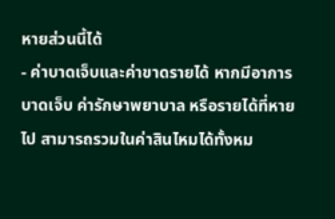หายส่วนนี้ได้
- ค่าบาดเจ็บและค่าขาดรายได้ หากมีอาการบาดเจ็บ ค่ารักษาพยาบาล หรือรายได้ที่หายไป สามารถรวมในค่าสินไหมได้ทั้งหม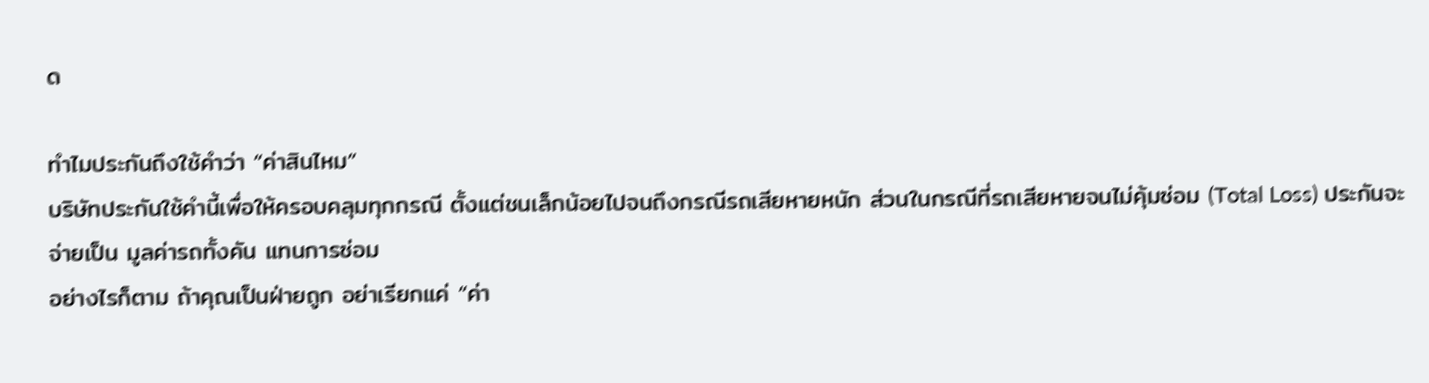ด

ทำไมประกันถึงใช้คำว่า “ค่าสินไหม”
บริษัทประกันใช้คำนี้เพื่อให้ครอบคลุมทุกกรณี ตั้งแต่ชนเล็กน้อยไปจนถึงกรณีรถเสียหายหนัก ส่วนในกรณีที่รถเสียหายจนไม่คุ้มซ่อม (Total Loss) ประกันจะจ่ายเป็น มูลค่ารถทั้งคัน แทนการซ่อม
อย่างไรก็ตาม ถ้าคุณเป็นฝ่ายถูก อย่าเรียกแค่ “ค่า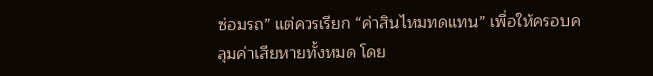ซ่อมรถ” แต่ควรเรียก “ค่าสินไหมทดแทน” เพื่อให้ครอบคลุมค่าเสียหายทั้งหมด โดย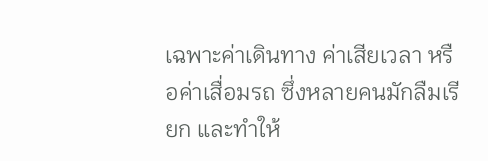เฉพาะค่าเดินทาง ค่าเสียเวลา หรือค่าเสื่อมรถ ซึ่งหลายคนมักลืมเรียก และทำให้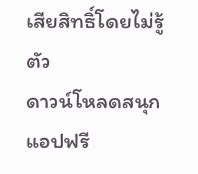เสียสิทธิ์โดยไม่รู้ตัว
ดาวน์โหลดสนุกแอปฟรี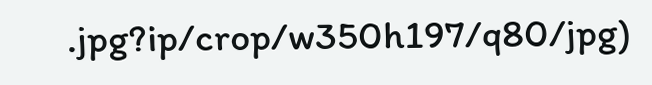.jpg?ip/crop/w350h197/q80/jpg)